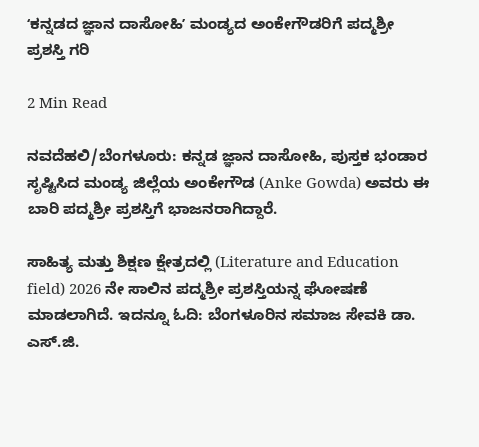ʻಕನ್ನಡದ ಜ್ಞಾನ ದಾಸೋಹಿʼ ಮಂಡ್ಯದ ಅಂಕೇಗೌಡರಿಗೆ ಪದ್ಮಶ್ರೀ ಪ್ರಶಸ್ತಿ ಗರಿ

2 Min Read

ನವದೆಹಲಿ/ಬೆಂಗಳೂರು: ಕನ್ನಡ ಜ್ಞಾನ ದಾಸೋಹಿ, ಪುಸ್ತಕ ಭಂಡಾರ ಸೃಷ್ಟಿಸಿದ ಮಂಡ್ಯ ಜಿಲ್ಲೆಯ ಅಂಕೇಗೌಡ (Anke Gowda) ಅವರು ಈ ಬಾರಿ ಪದ್ಮಶ್ರೀ ಪ್ರಶಸ್ತಿಗೆ ಭಾಜನರಾಗಿದ್ದಾರೆ.

ಸಾಹಿತ್ಯ ಮತ್ತು ಶಿಕ್ಷಣ ಕ್ಷೇತ್ರದಲ್ಲಿ (Literature and Education field) 2026 ನೇ ಸಾಲಿನ ಪದ್ಮಶ್ರೀ ಪ್ರಶಸ್ತಿಯನ್ನ ಘೋಷಣೆ ಮಾಡಲಾಗಿದೆ. ಇದನ್ನೂ ಓದಿ: ಬೆಂಗಳೂರಿನ ಸಮಾಜ ಸೇವಕಿ ಡಾ. ಎಸ್.ಜಿ.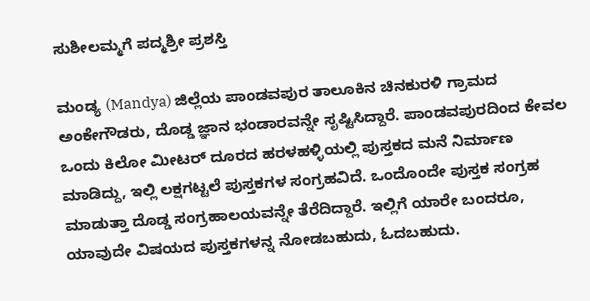ಸುಶೀಲಮ್ಮಗೆ ಪದ್ಮಶ್ರೀ ಪ್ರಶಸ್ತಿ

ಮಂಡ್ಯ (Mandya) ಜಿಲ್ಲೆಯ ಪಾಂಡವಪುರ ತಾಲೂಕಿನ ಚಿನಕುರಳಿ ಗ್ರಾಮದ ಅಂಕೇಗೌಡರು, ದೊಡ್ಡ ಜ್ಞಾನ ಭಂಡಾರವನ್ನೇ ಸೃಷ್ಟಿಸಿದ್ದಾರೆ. ಪಾಂಡವಪುರದಿಂದ ಕೇವಲ ಒಂದು ಕಿಲೋ ಮೀಟರ್ ದೂರದ ಹರಳಹಳ್ಳಿಯಲ್ಲಿ ಪುಸ್ತಕದ ಮನೆ ನಿರ್ಮಾಣ ಮಾಡಿದ್ದು, ಇಲ್ಲಿ ಲಕ್ಷಗಟ್ಟಲೆ ಪುಸ್ತಕಗಳ ಸಂಗ್ರಹವಿದೆ. ಒಂದೊಂದೇ ಪುಸ್ತಕ ಸಂಗ್ರಹ ಮಾಡುತ್ತಾ ದೊಡ್ಡ ಸಂಗ್ರಹಾಲಯವನ್ನೇ ತೆರೆದಿದ್ದಾರೆ. ಇಲ್ಲಿಗೆ ಯಾರೇ ಬಂದರೂ, ಯಾವುದೇ ವಿಷಯದ ಪುಸ್ತಕಗಳನ್ನ ನೋಡಬಹುದು, ಓದಬಹುದು.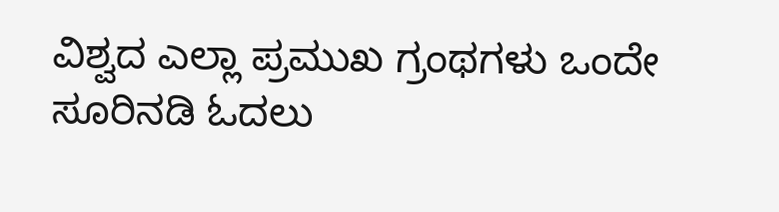ವಿಶ್ವದ ಎಲ್ಲಾ ಪ್ರಮುಖ ಗ್ರಂಥಗಳು ಒಂದೇ ಸೂರಿನಡಿ ಓದಲು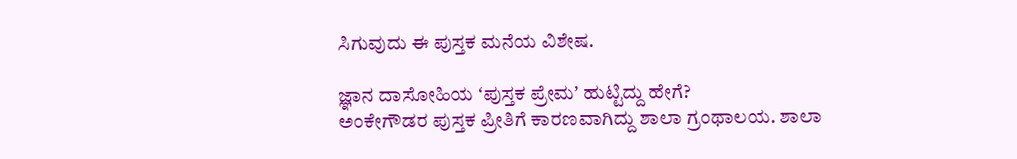ಸಿಗುವುದು ಈ ಪುಸ್ತಕ ಮನೆಯ ವಿಶೇಷ.

ಜ್ಞಾನ ದಾಸೋಹಿಯ ʻಪುಸ್ತಕ ಪ್ರೇಮʼ ಹುಟ್ಟಿದ್ದು ಹೇಗೆ?
ಅಂಕೇಗೌಡರ ಪುಸ್ತಕ ಪ್ರೀತಿಗೆ ಕಾರಣವಾಗಿದ್ದು ಶಾಲಾ ಗ್ರಂಥಾಲಯ. ಶಾಲಾ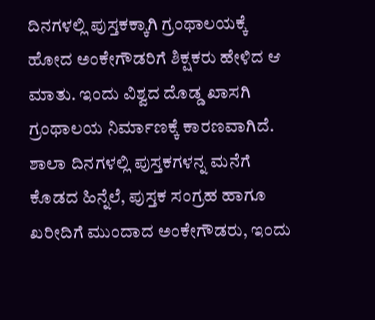ದಿನಗಳಲ್ಲಿ ಪುಸ್ತಕಕ್ಕಾಗಿ ಗ್ರಂಥಾಲಯಕ್ಕೆ ಹೋದ ಅಂಕೇಗೌಡರಿಗೆ ಶಿಕ್ಷಕರು ಹೇಳಿದ ಆ ಮಾತು. ಇಂದು ವಿಶ್ವದ ದೊಡ್ಡ ಖಾಸಗಿ ಗ್ರಂಥಾಲಯ ನಿರ್ಮಾಣಕ್ಕೆ ಕಾರಣವಾಗಿದೆ. ಶಾಲಾ ದಿನಗಳಲ್ಲಿ ಪುಸ್ತಕಗಳನ್ನ ಮನೆಗೆ ಕೊಡದ ಹಿನ್ನೆಲೆ, ಪುಸ್ತಕ ಸಂಗ್ರಹ ಹಾಗೂ ಖರೀದಿಗೆ ಮುಂದಾದ ಅಂಕೇಗೌಡರು, ಇಂದು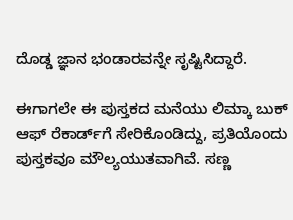ದೊಡ್ಡ ಜ್ಞಾನ ಭಂಡಾರವನ್ನೇ ಸೃಷ್ಟಿಸಿದ್ದಾರೆ.

ಈಗಾಗಲೇ ಈ ಪುಸ್ತಕದ ಮನೆಯು ಲಿಮ್ಕಾ ಬುಕ್ ಆಫ್ ರೆಕಾರ್ಡ್‌ಗೆ ಸೇರಿಕೊಂಡಿದ್ದು, ಪ್ರತಿಯೊಂದು ಪುಸ್ತಕವೂ ಮೌಲ್ಯಯುತವಾಗಿವೆ. ಸಣ್ಣ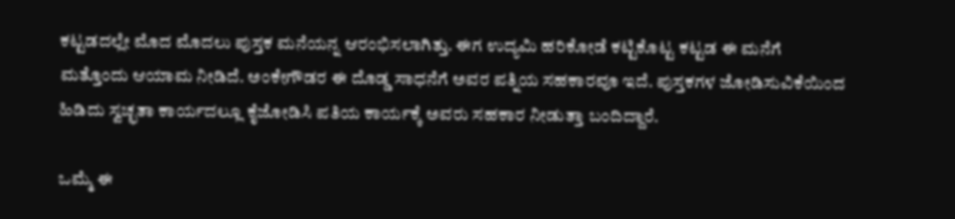ಕಟ್ಟಡದಲ್ಲೇ ಮೊದ ಮೊದಲು ಪುಸ್ತಕ ಮನೆಯನ್ನ ಆರಂಭಿಸಲಾಗಿತ್ತು. ಈಗ ಉದ್ಯಮಿ ಹರಿಕೋಡೆ ಕಟ್ಟಿಕೊಟ್ಟ ಕಟ್ಟಡ ಈ ಮನೆಗೆ ಮತ್ತೊಂದು ಆಯಾಮ ನೀಡಿದೆ. ಅಂಕೇಗೌಡರ ಈ ದೊಡ್ಡ ಸಾಧನೆಗೆ ಅವರ ಪತ್ನಿಯ ಸಹಕಾರವೂ ಇದೆ. ಪುಸ್ತಕಗಳ ಜೋಡಿಸುವಿಕೆಯಿಂದ ಹಿಡಿದು ಸ್ವಚ್ಛತಾ ಕಾರ್ಯದಲ್ಲೂ ಕೈಜೋಡಿಸಿ ಪತಿಯ ಕಾರ್ಯಕ್ಕೆ ಅವರು ಸಹಕಾರ ನೀಡುತ್ತಾ ಬಂದಿದ್ದಾರೆ.

ಒಮ್ಮೆ ಈ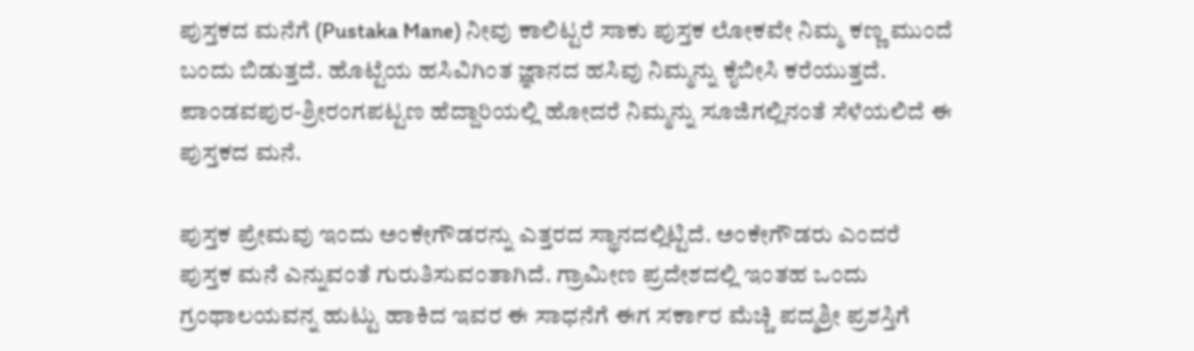ಪುಸ್ತಕದ ಮನೆಗೆ (Pustaka Mane) ನೀವು ಕಾಲಿಟ್ಟರೆ ಸಾಕು ಪುಸ್ತಕ ಲೋಕವೇ ನಿಮ್ಮ ಕಣ್ಣ ಮುಂದೆ ಬಂದು ಬಿಡುತ್ತದೆ. ಹೊಟ್ಟೆಯ ಹಸಿವಿಗಿಂತ ಜ್ಞಾನದ ಹಸಿವು ನಿಮ್ಮನ್ನು ಕೈಬೀಸಿ ಕರೆಯುತ್ತದೆ. ಪಾಂಡವಪುರ-ಶ್ರೀರಂಗಪಟ್ಟಣ ಹೆದ್ದಾರಿಯಲ್ಲಿ ಹೋದರೆ ನಿಮ್ಮನ್ನು ಸೂಜಿಗಲ್ಲಿನಂತೆ ಸೆಳೆಯಲಿದೆ ಈ ಪುಸ್ತಕದ ಮನೆ.

ಪುಸ್ತಕ ಪ್ರೇಮವು ಇಂದು ಅಂಕೇಗೌಡರನ್ನು ಎತ್ತರದ ಸ್ಥಾನದಲ್ಲಿಟ್ಟಿದೆ. ಅಂಕೇಗೌಡರು ಎಂದರೆ ಪುಸ್ತಕ ಮನೆ ಎನ್ನುವಂತೆ ಗುರುತಿಸುವಂತಾಗಿದೆ. ಗ್ರಾಮೀಣ ಪ್ರದೇಶದಲ್ಲಿ ಇಂತಹ ಒಂದು ಗ್ರಂಥಾಲಯವನ್ನ ಹುಟ್ಟು ಹಾಕಿದ ಇವರ ಈ ಸಾಧನೆಗೆ ಈಗ ಸರ್ಕಾರ ಮೆಚ್ಚಿ ಪದ್ಮಶ್ರೀ ಪ್ರಶಸ್ತಿಗೆ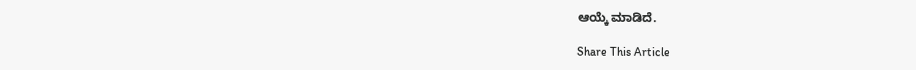ಆಯ್ಕೆ ಮಾಡಿದೆ.

Share This Article